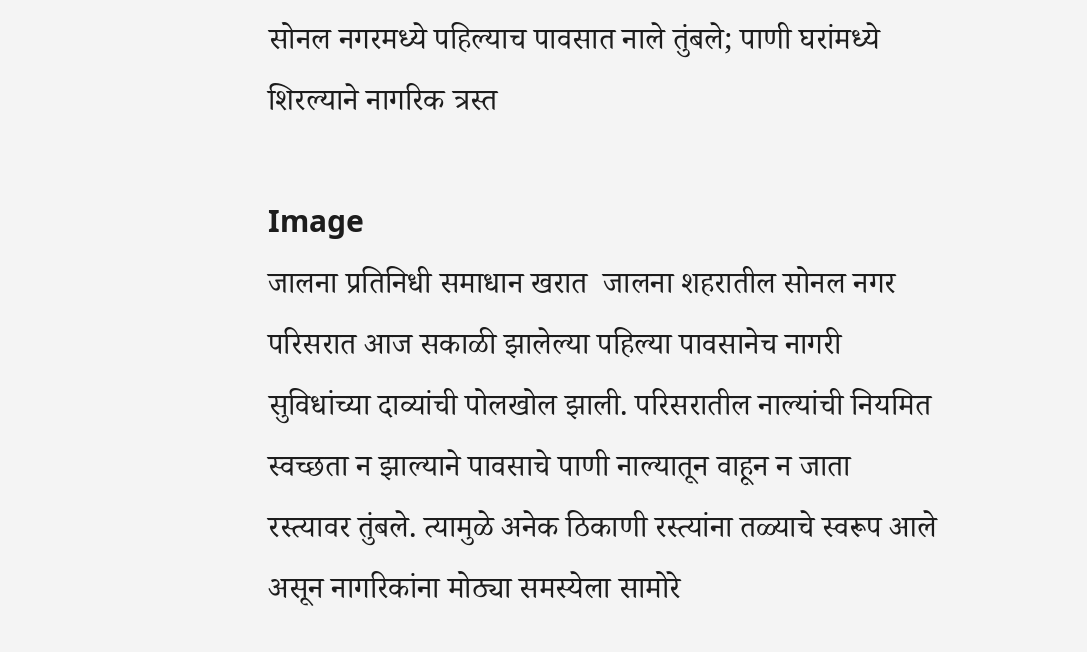सोनल नगरमध्ये पहिल्याच पावसात नाले तुंबले; पाणी घरांमध्ये शिरल्याने नागरिक त्रस्त

Image
जालना प्रतिनिधी समाधान खरात  जालना शहरातील सोनल नगर परिसरात आज सकाळी झालेल्या पहिल्या पावसानेच नागरी सुविधांच्या दाव्यांची पोलखोल झाली. परिसरातील नाल्यांची नियमित स्वच्छता न झाल्याने पावसाचे पाणी नाल्यातून वाहून न जाता रस्त्यावर तुंबले. त्यामुळे अनेक ठिकाणी रस्त्यांना तळ्याचे स्वरूप आले असून नागरिकांना मोठ्या समस्येला सामोरे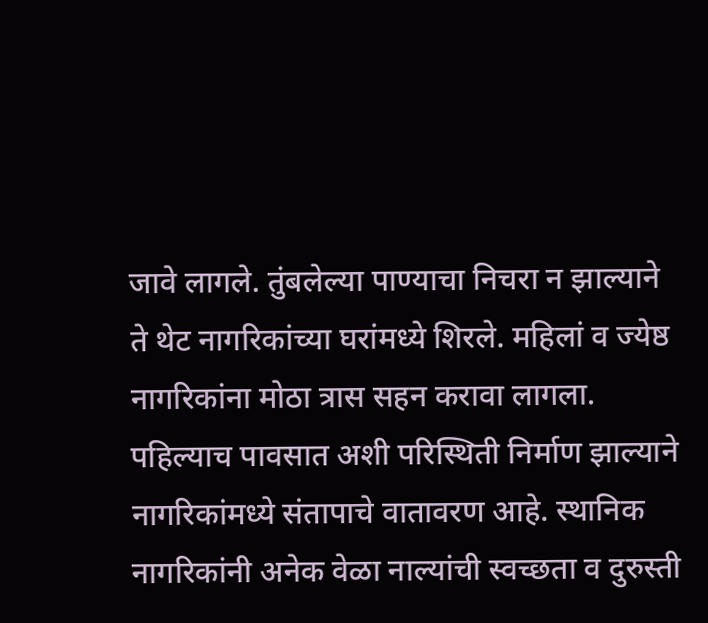जावे लागले. तुंबलेल्या पाण्याचा निचरा न झाल्याने ते थेट नागरिकांच्या घरांमध्ये शिरले. महिलां व ज्येष्ठ नागरिकांना मोठा त्रास सहन करावा लागला. पहिल्याच पावसात अशी परिस्थिती निर्माण झाल्याने नागरिकांमध्ये संतापाचे वातावरण आहे. स्थानिक नागरिकांनी अनेक वेळा नाल्यांची स्वच्छता व दुरुस्ती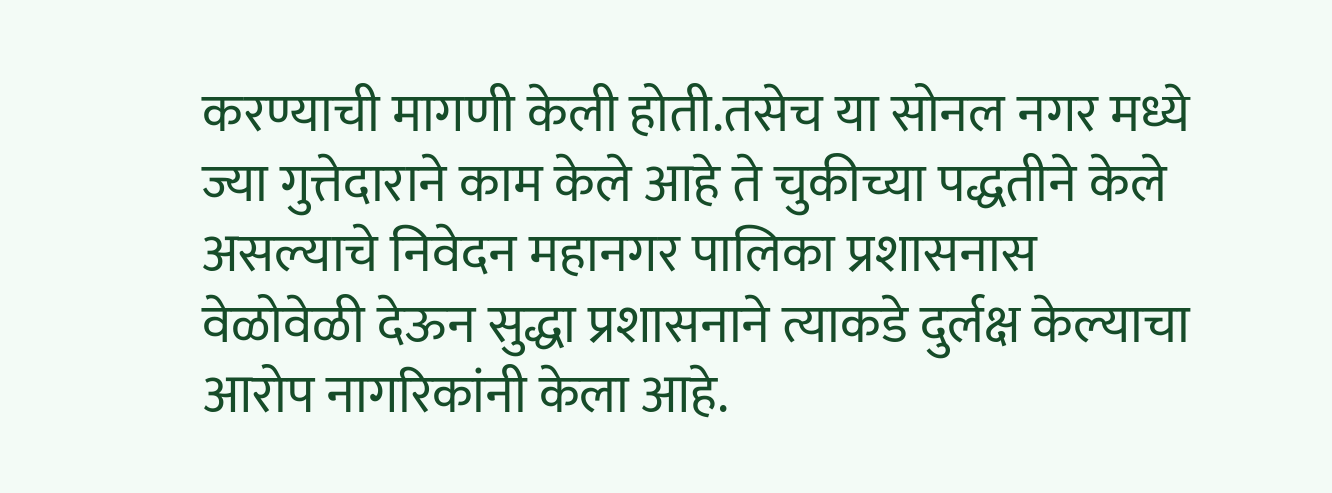करण्याची मागणी केली होती.तसेच या सोनल नगर मध्ये ज्या गुत्तेदाराने काम केले आहे ते चुकीच्या पद्धतीने केले असल्याचे निवेदन महानगर पालिका प्रशासनास वेळोवेळी देऊन सुद्धा प्रशासनाने त्याकडे दुर्लक्ष केल्याचा आरोप नागरिकांनी केला आहे.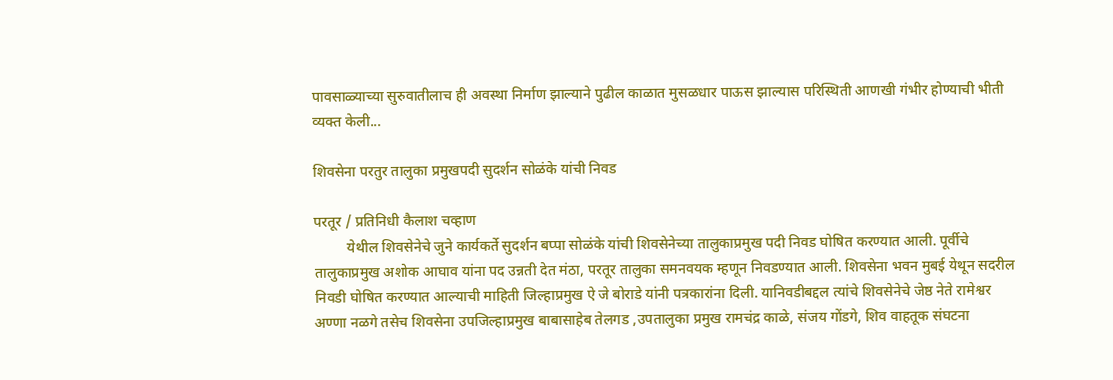पावसाळ्याच्या सुरुवातीलाच ही अवस्था निर्माण झाल्याने पुढील काळात मुसळधार पाऊस झाल्यास परिस्थिती आणखी गंभीर होण्याची भीती व्यक्त केली...

शिवसेना परतुर तालुका प्रमुखपदी सुदर्शन सोळंके यांची निवड

परतूर / प्रतिनिधी कैलाश चव्हाण
         येथील शिवसेनेचे जुने कार्यकर्ते सुदर्शन बप्पा सोळंके यांची शिवसेनेच्या तालुकाप्रमुख पदी निवड घोषित करण्यात आली. पूर्वीचे तालुकाप्रमुख अशोक आघाव यांना पद उन्नती देत मंठा, परतूर तालुका समनवयक म्हणून निवडण्यात आली. शिवसेना भवन मुबई येथून सदरील निवडी घोषित करण्यात आल्याची माहिती जिल्हाप्रमुख ऐ जे बोराडे यांनी पत्रकारांना दिली. यानिवडीबद्दल त्यांचे शिवसेनेचे जेष्ठ नेते रामेश्वर अण्णा नळगे तसेच शिवसेना उपजिल्हाप्रमुख बाबासाहेब तेलगड ,उपतालुका प्रमुख रामचंद्र काळे, संजय गोंडगे, शिव वाहतूक संघटना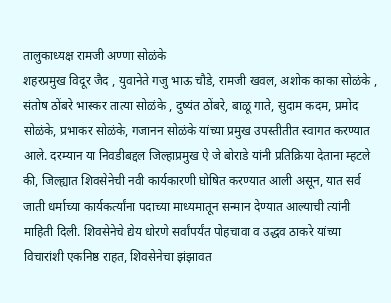तालुकाध्यक्ष रामजी अण्णा सोळंके
शहरप्रमुख विदूर जैद , युवानेते गजु भाऊ चौडे, रामजी खवल, अशोक काका सोळंके , संतोष ठोंबरे भास्कर तात्या सोळंके , दुष्यंत ठोंबरे, बाळू गाते, सुदाम कदम, प्रमोद सोळंके, प्रभाकर सोळंके, गजानन सोळंके यांच्या प्रमुख उपस्तीतीत स्वागत करण्यात आले. दरम्यान या निवडीबद्दल जिल्हाप्रमुख ऐ जे बोराडे यांनी प्रतिक्रिया देताना म्हटले की, जिल्ह्यात शिवसेनेची नवी कार्यकारणी घोषित करण्यात आली असून, यात सर्व जाती धर्माच्या कार्यकर्त्यांना पदाच्या माध्यमातून सन्मान देण्यात आल्याची त्यांनी माहिती दिली. शिवसेनेचे द्येय धोरणे सर्वांपर्यंत पोहचावा व उद्धव ठाकरे यांच्या विचारांशी एकनिष्ठ राहत, शिवसेनेचा झंझावत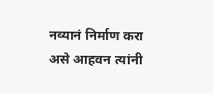नव्यानं निर्माण करा असे आहवन त्यांनी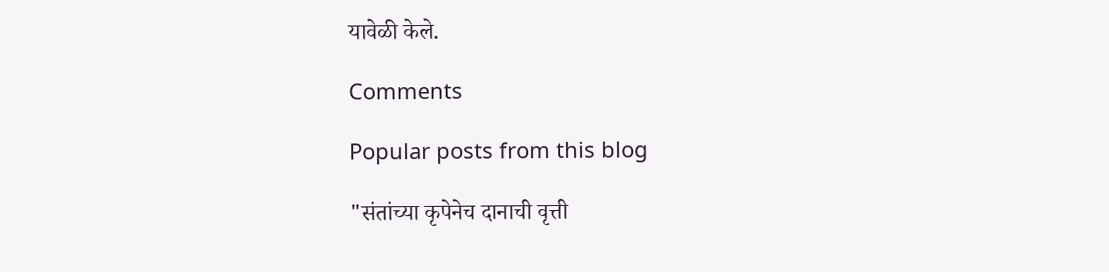यावेळी केले.

Comments

Popular posts from this blog

"संतांच्या कृपेनेच दानाची वृत्ती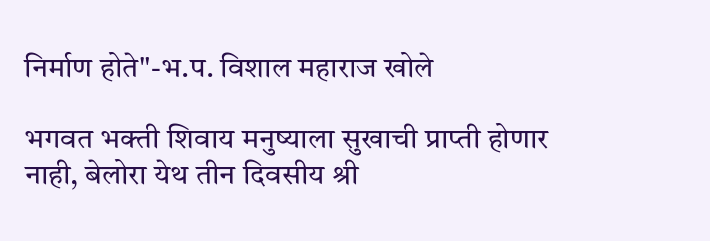निर्माण होते"-भ.प. विशाल महाराज खोले

भगवत भक्ती शिवाय मनुष्याला सुखाची प्राप्ती होणार नाही, बेलोरा येथ तीन दिवसीय श्री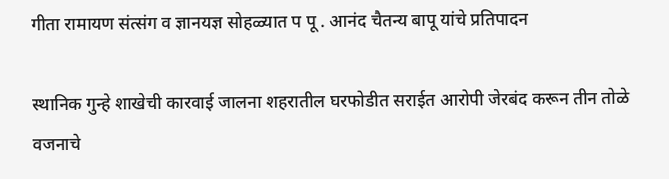गीता रामायण संत्संग व ज्ञानयज्ञ सोहळ्यात प पू . आनंद चैतन्य बापू यांचे प्रतिपादन

स्थानिक गुन्हे शाखेची कारवाई जालना शहरातील घरफोडीत सराईत आरोपी जेरबंद करून तीन तोळे वजनाचे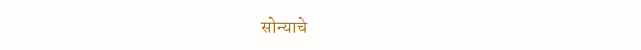सोन्याचे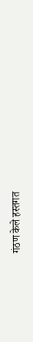गंठण केले हस्तगत